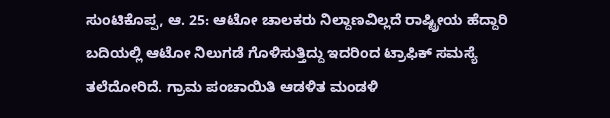ಸುಂಟಿಕೊಪ್ಪ, ಆ. 25: ಆಟೋ ಚಾಲಕರು ನಿಲ್ದಾಣವಿಲ್ಲದೆ ರಾಷ್ಟ್ರೀಯ ಹೆದ್ದಾರಿ ಬದಿಯಲ್ಲಿ ಆಟೋ ನಿಲುಗಡೆ ಗೊಳಿಸುತ್ತಿದ್ದು ಇದರಿಂದ ಟ್ರಾಫಿಕ್ ಸಮಸ್ಯೆ ತಲೆದೋರಿದೆ. ಗ್ರಾಮ ಪಂಚಾಯಿತಿ ಆಡಳಿತ ಮಂಡಳಿ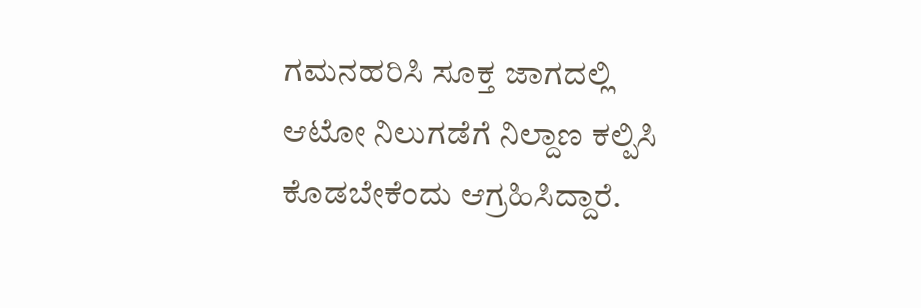ಗಮನಹರಿಸಿ ಸೂಕ್ತ ಜಾಗದಲ್ಲಿ ಆಟೋ ನಿಲುಗಡೆಗೆ ನಿಲ್ದಾಣ ಕಲ್ಪಿಸಿ ಕೊಡಬೇಕೆಂದು ಆಗ್ರಹಿಸಿದ್ದಾರೆ.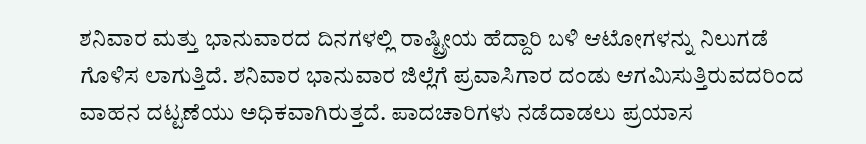ಶನಿವಾರ ಮತ್ತು ಭಾನುವಾರದ ದಿನಗಳಲ್ಲಿ ರಾಷ್ಟ್ರೀಯ ಹೆದ್ದಾರಿ ಬಳಿ ಆಟೋಗಳನ್ನು ನಿಲುಗಡೆ ಗೊಳಿಸ ಲಾಗುತ್ತಿದೆ. ಶನಿವಾರ ಭಾನುವಾರ ಜಿಲ್ಲೆಗೆ ಪ್ರವಾಸಿಗಾರ ದಂಡು ಆಗಮಿಸುತ್ತಿರುವದರಿಂದ ವಾಹನ ದಟ್ಟಣೆಯು ಅಧಿಕವಾಗಿರುತ್ತದೆ. ಪಾದಚಾರಿಗಳು ನಡೆದಾಡಲು ಪ್ರಯಾಸ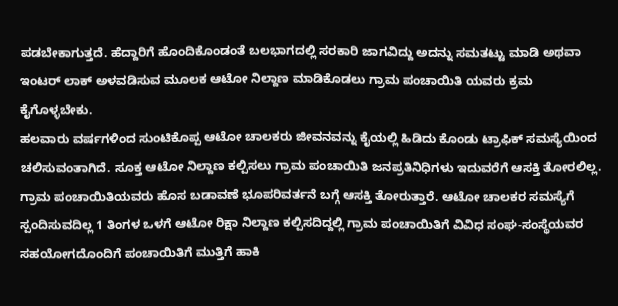ಪಡಬೇಕಾಗುತ್ತದೆ. ಹೆದ್ದಾರಿಗೆ ಹೊಂದಿಕೊಂಡಂತೆ ಬಲಭಾಗದಲ್ಲಿ ಸರಕಾರಿ ಜಾಗವಿದ್ದು ಅದನ್ನು ಸಮತಟ್ಟು ಮಾಡಿ ಅಥವಾ ಇಂಟರ್ ಲಾಕ್ ಅಳವಡಿಸುವ ಮೂಲಕ ಆಟೋ ನಿಲ್ದಾಣ ಮಾಡಿಕೊಡಲು ಗ್ರಾಮ ಪಂಚಾಯಿತಿ ಯವರು ಕ್ರಮ ಕೈಗೊಳ್ಳಬೇಕು.
ಹಲವಾರು ವರ್ಷಗಳಿಂದ ಸುಂಟಿಕೊಪ್ಪ ಆಟೋ ಚಾಲಕರು ಜೀವನವನ್ನು ಕೈಯಲ್ಲಿ ಹಿಡಿದು ಕೊಂಡು ಟ್ರಾಫಿಕ್ ಸಮಸ್ಯೆಯಿಂದ ಚಲಿಸುವಂತಾಗಿದೆ. ಸೂಕ್ತ ಆಟೋ ನಿಲ್ದಾಣ ಕಲ್ಪಿಸಲು ಗ್ರಾಮ ಪಂಚಾಯಿತಿ ಜನಪ್ರತಿನಿಧಿಗಳು ಇದುವರೆಗೆ ಆಸಕ್ತಿ ತೋರಲಿಲ್ಲ. ಗ್ರಾಮ ಪಂಚಾಯಿತಿಯವರು ಹೊಸ ಬಡಾವಣೆ ಭೂಪರಿವರ್ತನೆ ಬಗ್ಗೆ ಆಸಕ್ತಿ ತೋರುತ್ತಾರೆ. ಆಟೋ ಚಾಲಕರ ಸಮಸ್ಯೆಗೆ ಸ್ಪಂದಿಸುವದಿಲ್ಲ 1 ತಿಂಗಳ ಒಳಗೆ ಆಟೋ ರಿಕ್ಷಾ ನಿಲ್ದಾಣ ಕಲ್ಪಿಸದಿದ್ದಲ್ಲಿ ಗ್ರಾಮ ಪಂಚಾಯಿತಿಗೆ ವಿವಿಧ ಸಂಘ-ಸಂಸ್ಥೆಯವರ ಸಹಯೋಗದೊಂದಿಗೆ ಪಂಚಾಯಿತಿಗೆ ಮುತ್ತಿಗೆ ಹಾಕಿ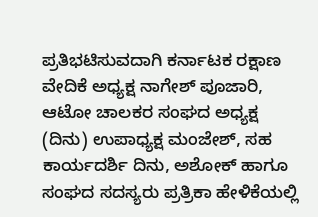ಪ್ರತಿಭಟಿಸುವದಾಗಿ ಕರ್ನಾಟಕ ರಕ್ಷಾಣ ವೇದಿಕೆ ಅಧ್ಯಕ್ಷ ನಾಗೇಶ್ ಪೂಜಾರಿ, ಆಟೋ ಚಾಲಕರ ಸಂಘದ ಅಧ್ಯಕ್ಷ (ದಿನು) ಉಪಾಧ್ಯಕ್ಷ ಮಂಜೇಶ್, ಸಹ ಕಾರ್ಯದರ್ಶಿ ದಿನು, ಅಶೋಕ್ ಹಾಗೂ ಸಂಘದ ಸದಸ್ಯರು ಪ್ರತ್ರಿಕಾ ಹೇಳಿಕೆಯಲ್ಲಿ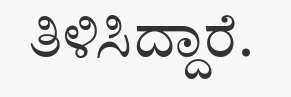ತಿಳಿಸಿದ್ದಾರೆ.